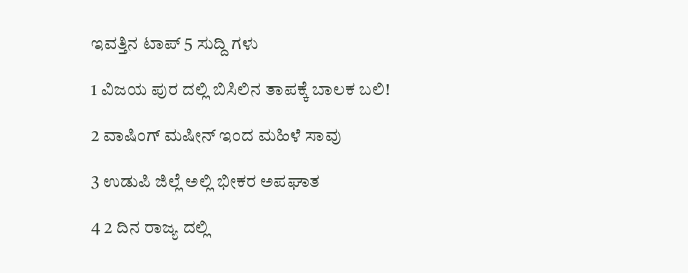ಇವತ್ತಿನ ಟಾಪ್ 5 ಸುದ್ದಿ ಗಳು

1 ವಿಜಯ ಪುರ ದಲ್ಲಿ ಬಿಸಿಲಿನ ತಾಪಕ್ಕೆ ಬಾಲಕ ಬಲಿ!

2 ವಾಷಿಂಗ್ ಮಷೀನ್ ಇಂದ ಮಹಿಳೆ ಸಾವು

3 ಉಡುಪಿ ಜಿಲ್ಲೆ ಅಲ್ಲಿ ಭೀಕರ ಅಪಘಾತ

4 2 ದಿನ ರಾಜ್ಯ ದಲ್ಲಿ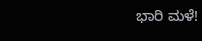ಭಾರಿ ಮಳೆ!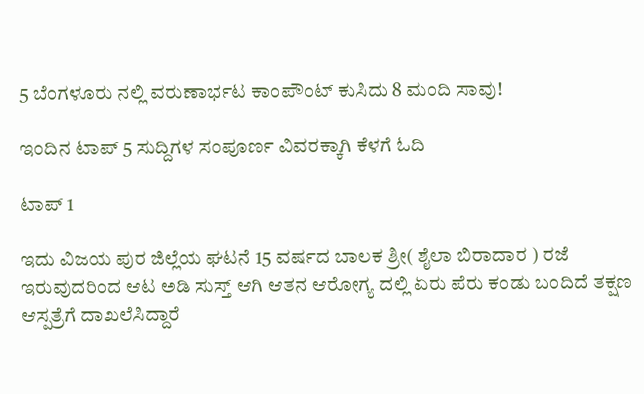5 ಬೆಂಗಳೂರು ನಲ್ಲಿ ವರುಣಾರ್ಭಟ ಕಾಂಪೌಂಟ್ ಕುಸಿದು 8 ಮಂದಿ ಸಾವು!

ಇಂದಿನ ಟಾಪ್ 5 ಸುದ್ದಿಗಳ ಸಂಪೂರ್ಣ ವಿವರಕ್ಕಾಗಿ ಕೆಳಗೆ ಓದಿ

ಟಾಪ್ 1

ಇದು ವಿಜಯ ಪುರ ಜಿಲ್ಲೆಯ ಘಟನೆ 15 ವರ್ಷದ ಬಾಲಕ ಶ್ರೀ( ಶೈಲಾ ಬಿರಾದಾರ ) ರಜೆ ಇರುವುದರಿಂದ ಆಟ ಅಡಿ ಸುಸ್ತ್ ಆಗಿ ಆತನ ಆರೋಗ್ಯ ದಲ್ಲಿ ಏರು ಪೆರು ಕಂಡು ಬಂದಿದೆ ತಕ್ಷಣ ಆಸ್ಪತ್ರೆಗೆ ದಾಖಲೆಸಿದ್ದಾರೆ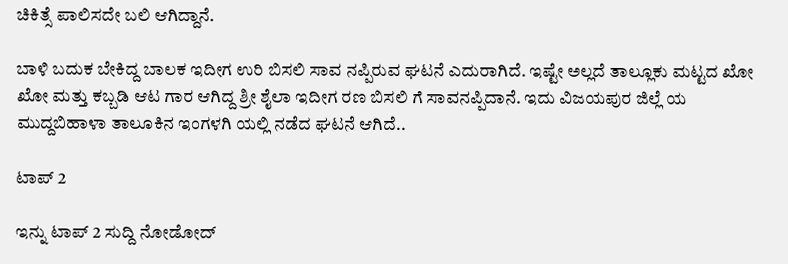ಚಿಕಿತ್ಸೆ ಪಾಲಿಸದೇ ಬಲಿ ಆಗಿದ್ದಾನೆ.

ಬಾಳಿ ಬದುಕ ಬೇಕಿದ್ದ ಬಾಲಕ ಇದೀಗ ಉರಿ ಬಿಸಲಿ ಸಾವ ನಪ್ಪಿರುವ ಘಟನೆ ಎದುರಾಗಿದೆ. ಇಷ್ಟೇ ಅಲ್ಲದೆ ತಾಲ್ಲೂಕು ಮಟ್ಟದ ಖೋ ಖೋ ಮತ್ತು ಕಬ್ಬಡಿ ಆಟ ಗಾರ ಆಗಿದ್ದ ಶ್ರೀ ಶೈಲಾ ಇದೀಗ ರಣ ಬಿಸಲಿ ಗೆ ಸಾವನಪ್ಪಿದಾನೆ. ಇದು ವಿಜಯಪುರ ಜಿಲ್ಲೆ ಯ ಮುದ್ದಬಿಹಾಳಾ ತಾಲೂಕಿನ ಇಂಗಳಗಿ ಯಲ್ಲಿ ನಡೆದ ಘಟನೆ ಆಗಿದೆ..

ಟಾಪ್ 2

ಇನ್ನು ಟಾಪ್ 2 ಸುದ್ದಿ ನೋಡೋದ್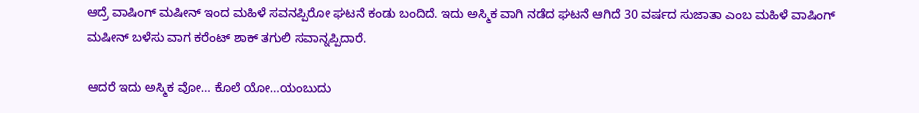ಆದ್ರೆ ವಾಷಿಂಗ್ ಮಷೀನ್ ಇಂದ ಮಹಿಳೆ ಸವನಪ್ಪಿರೋ ಘಟನೆ ಕಂಡು ಬಂದಿದೆ. ಇದು ಅಸ್ಮಿಕ ವಾಗಿ ನಡೆದ ಘಟನೆ ಆಗಿದೆ 30 ವರ್ಷದ ಸುಜಾತಾ ಎಂಬ ಮಹಿಳೆ ವಾಷಿಂಗ್ ಮಷೀನ್ ಬಳೆಸು ವಾಗ ಕರೆಂಟ್ ಶಾಕ್ ತಗುಲಿ ಸವಾನ್ನಪ್ಪಿದಾರೆ.

ಆದರೆ ಇದು ಅಸ್ಮಿಕ ವೋ… ಕೊಲೆ ಯೋ…ಯಂಬುದು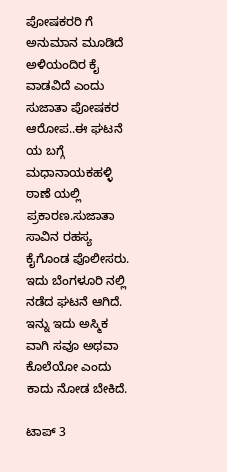ಪೋಷಕರರಿ ಗೆ ಅನುಮಾನ ಮೂಡಿದೆ ಅಳಿಯಂದಿರ ಕೈ ವಾಡವಿದೆ ಎಂದು ಸುಜಾತಾ ಪೋಷಕರ ಆರೋಪ..ಈ ಘಟನೆ ಯ ಬಗ್ಗೆ ಮಧಾನಾಯಕಹಳ್ಳಿ ಠಾಣೆ ಯಲ್ಲಿ ಪ್ರಕಾರಣ.ಸುಜಾತಾ ಸಾವಿನ ರಹಸ್ಯ ಕೈಗೊಂಡ ಪೊಲೀಸರು. ಇದು ಬೆಂಗಳೂರಿ ನಲ್ಲಿ ನಡೆದ ಘಟನೆ ಆಗಿದೆ. ಇನ್ನು ಇದು ಅಸ್ಮಿಕ ವಾಗಿ ಸವೂ ಅಥವಾ ಕೊಲೆಯೋ ಎಂದು ಕಾದು ನೋಡ ಬೇಕಿದೆ.

ಟಾಪ್ 3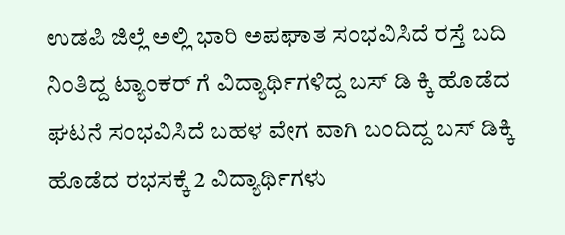ಉಡಪಿ ಜಿಲ್ಲೆ ಅಲ್ಲಿ ಭಾರಿ ಅಪಘಾತ ಸಂಭವಿಸಿದೆ ರಸ್ತೆ ಬದಿ ನಿಂತಿದ್ದ ಟ್ಯಾಂಕರ್ ಗೆ ವಿದ್ಯಾರ್ಥಿಗಳಿದ್ದ ಬಸ್ ಡಿ ಕ್ಕಿ ಹೊಡೆದ ಘಟನೆ ಸಂಭವಿಸಿದೆ ಬಹಳ ವೇಗ ವಾಗಿ ಬಂದಿದ್ದ ಬಸ್ ಡಿಕ್ಕಿ ಹೊಡೆದ ರಭಸಕ್ಕೆ 2 ವಿದ್ಯಾರ್ಥಿಗಳು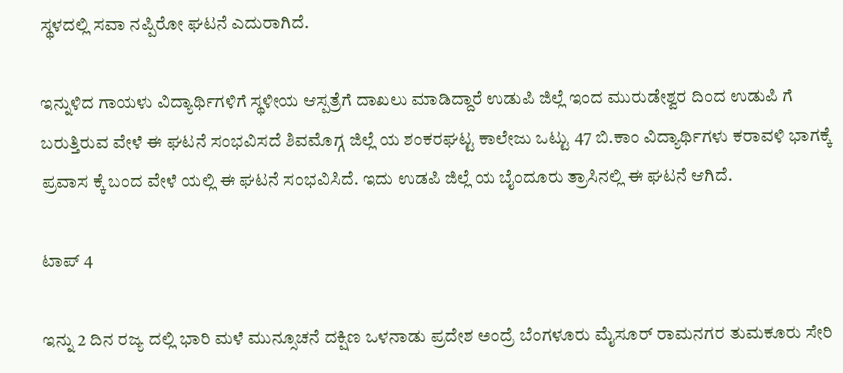ಸ್ಥಳದಲ್ಲಿ ಸವಾ ನಪ್ಪಿರೋ ಘಟನೆ ಎದುರಾಗಿದೆ.

ಇನ್ನುಳಿದ ಗಾಯಳು ವಿದ್ಯಾರ್ಥಿಗಳಿಗೆ ಸ್ಥಳೀಯ ಆಸ್ಪತ್ರೆಗೆ ದಾಖಲು ಮಾಡಿದ್ದಾರೆ ಉಡುಪಿ ಜಿಲ್ಲೆ ಇಂದ ಮುರುಡೇಶ್ವರ ದಿಂದ ಉಡುಪಿ ಗೆ ಬರುತ್ತಿರುವ ವೇಳೆ ಈ ಘಟನೆ ಸಂಭವಿಸದೆ ಶಿವಮೊಗ್ಗ ಜಿಲ್ಲೆ ಯ ಶಂಕರಘಟ್ಟ ಕಾಲೇಜು ಒಟ್ಟು 47 ಬಿ.ಕಾಂ ವಿದ್ಯಾರ್ಥಿಗಳು ಕರಾವಳಿ ಭಾಗಕ್ಕೆ ಪ್ರವಾಸ ಕ್ಕೆ ಬಂದ ವೇಳೆ ಯಲ್ಲಿ ಈ ಘಟನೆ ಸಂಭವಿಸಿದೆ. ಇದು ಉಡಪಿ ಜಿಲ್ಲೆ ಯ ಬೈಂದೂರು ತ್ರಾಸಿನಲ್ಲಿ ಈ ಘಟನೆ ಆಗಿದೆ.

ಟಾಪ್ 4

ಇನ್ನು 2 ದಿನ ರಜ್ಯ ದಲ್ಲಿ ಭಾರಿ ಮಳೆ ಮುನ್ಸೂಚನೆ ದಕ್ಷಿಣ ಒಳನಾಡು ಪ್ರದೇಶ ಅಂದ್ರೆ ಬೆಂಗಳೂರು ಮೈಸೂರ್ ರಾಮನಗರ ತುಮಕೂರು ಸೇರಿ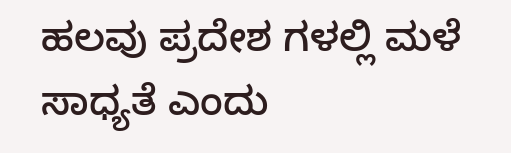ಹಲವು ಪ್ರದೇಶ ಗಳಲ್ಲಿ ಮಳೆ ಸಾಧ್ಯತೆ ಎಂದು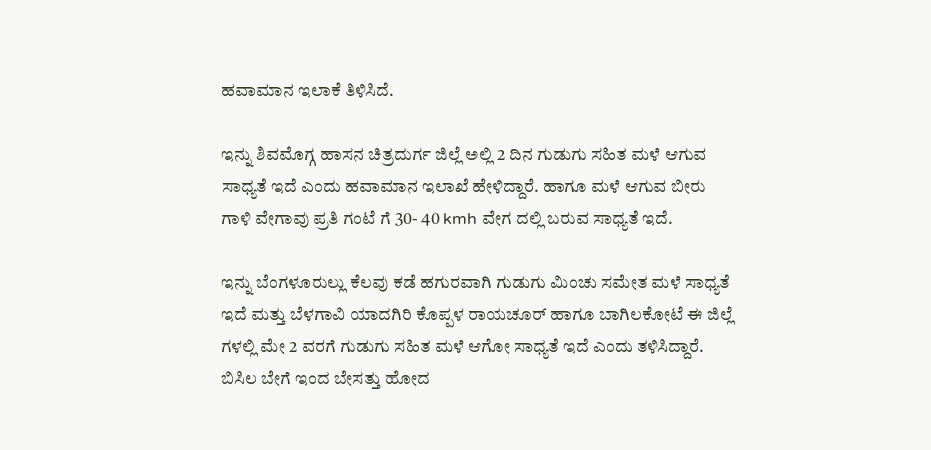ಹವಾಮಾನ ಇಲಾಕೆ ತಿಳಿಸಿದೆ.

ಇನ್ನು ಶಿವಮೊಗ್ಗ ಹಾಸನ ಚಿತ್ರದುರ್ಗ ಜಿಲ್ಲೆ ಅಲ್ಲಿ 2 ದಿನ ಗುಡುಗು ಸಹಿತ ಮಳೆ ಆಗುವ ಸಾಧ್ಯತೆ ಇದೆ ಎಂದು ಹವಾಮಾನ ಇಲಾಖೆ ಹೇಳಿದ್ದಾರೆ. ಹಾಗೂ ಮಳೆ ಆಗುವ ಬೀರು ಗಾಳಿ ವೇಗಾವು ಪ್ರತಿ ಗಂಟೆ ಗೆ 30- 40 kmh ವೇಗ ದಲ್ಲಿ ಬರುವ ಸಾಧ್ಯತೆ ಇದೆ.

ಇನ್ನು ಬೆಂಗಳೂರುಲ್ಲು ಕೆಲವು ಕಡೆ ಹಗುರವಾಗಿ ಗುಡುಗು ಮಿಂಚು ಸಮೇತ ಮಳೆ ಸಾಧ್ಯತೆ ಇದೆ ಮತ್ತು ಬೆಳಗಾವಿ ಯಾದಗಿರಿ ಕೊಪ್ಪಳ ರಾಯಚೂರ್ ಹಾಗೂ ಬಾಗಿಲಕೋಟೆ ಈ ಜಿಲ್ಲೆ ಗಳಲ್ಲಿ ಮೇ 2 ವರಗೆ ಗುಡುಗು ಸಹಿತ ಮಳೆ ಆಗೋ ಸಾಧ್ಯತೆ ಇದೆ ಎಂದು ತಳಿಸಿದ್ದಾರೆ. ಬಿಸಿಲ ಬೇಗೆ ಇಂದ ಬೇಸತ್ತು ಹೋದ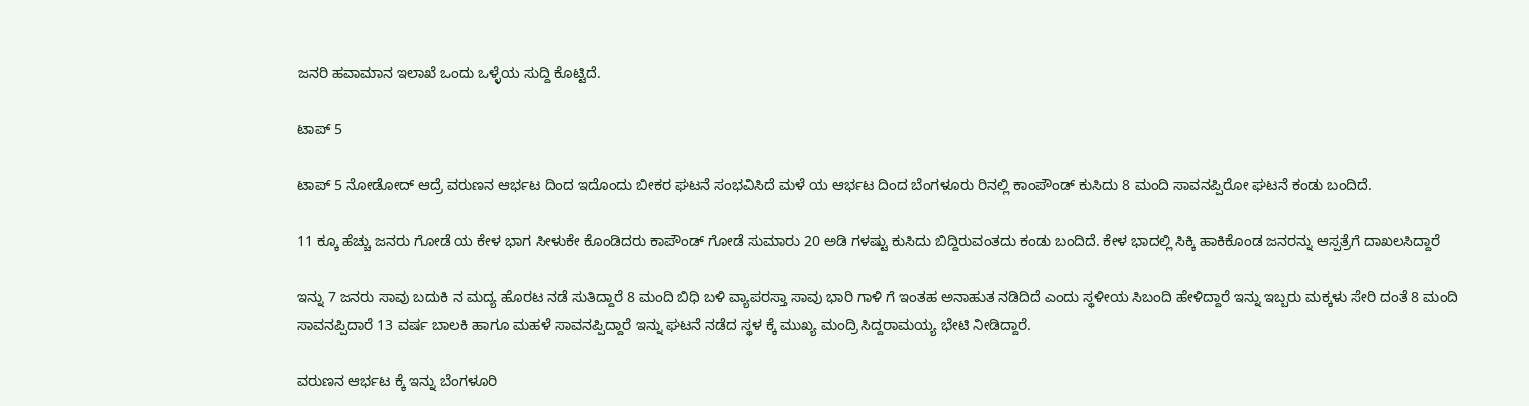ಜನರಿ ಹವಾಮಾನ ಇಲಾಖೆ ಒಂದು ಒಳ್ಳೆಯ ಸುದ್ದಿ ಕೊಟ್ಟಿದೆ.

ಟಾಪ್ 5

ಟಾಪ್ 5 ನೋಡೋದ್ ಆದ್ರೆ ವರುಣನ ಆರ್ಭಟ ದಿಂದ ಇದೊಂದು ಬೀಕರ ಘಟನೆ ಸಂಭವಿಸಿದೆ ಮಳೆ ಯ ಆರ್ಭಟ ದಿಂದ ಬೆಂಗಳೂರು ರಿನಲ್ಲಿ ಕಾಂಪೌಂಡ್ ಕುಸಿದು 8 ಮಂದಿ ಸಾವನಪ್ಪಿರೋ ಘಟನೆ ಕಂಡು ಬಂದಿದೆ.

11 ಕ್ಕೂ ಹೆಚ್ಚು ಜನರು ಗೋಡೆ ಯ ಕೇಳ ಭಾಗ ಸೀಳುಕೇ ಕೊಂಡಿದರು ಕಾಪೌಂಡ್ ಗೋಡೆ ಸುಮಾರು 20 ಅಡಿ ಗಳಷ್ಟು ಕುಸಿದು ಬಿದ್ದಿರುವಂತದು ಕಂಡು ಬಂದಿದೆ. ಕೇಳ ಭಾದಲ್ಲಿ ಸಿಕ್ಕಿ ಹಾಕಿಕೊಂಡ ಜನರನ್ನು ಆಸ್ಪತ್ರೆಗೆ ದಾಖಲಸಿದ್ದಾರೆ

ಇನ್ನು 7 ಜನರು ಸಾವು ಬದುಕಿ ನ ಮದ್ಯ ಹೊರಟ ನಡೆ ಸುತಿದ್ದಾರೆ 8 ಮಂದಿ ಬಿಧಿ ಬಳಿ ವ್ಯಾಪರಸ್ತಾ ಸಾವು ಭಾರಿ ಗಾಳಿ ಗೆ ಇಂತಹ ಅನಾಹುತ ನಡಿದಿದೆ ಎಂದು ಸ್ಥಳೀಯ ಸಿಬಂದಿ ಹೇಳಿದ್ದಾರೆ ಇನ್ನು ಇಬ್ಬರು ಮಕ್ಕಳು ಸೇರಿ ದಂತೆ 8 ಮಂದಿ ಸಾವನಪ್ಪಿದಾರೆ 13 ವರ್ಷ ಬಾಲಕಿ ಹಾಗೂ ಮಹಳೆ ಸಾವನಪ್ಪಿದ್ದಾರೆ ಇನ್ನು ಘಟನೆ ನಡೆದ ಸ್ಥಳ ಕ್ಕೆ ಮುಖ್ಯ ಮಂದ್ರಿ ಸಿದ್ದರಾಮಯ್ಯ ಭೇಟಿ ನೀಡಿದ್ದಾರೆ.

ವರುಣನ ಆರ್ಭಟ ಕ್ಕೆ ಇನ್ನು ಬೆಂಗಳೂರಿ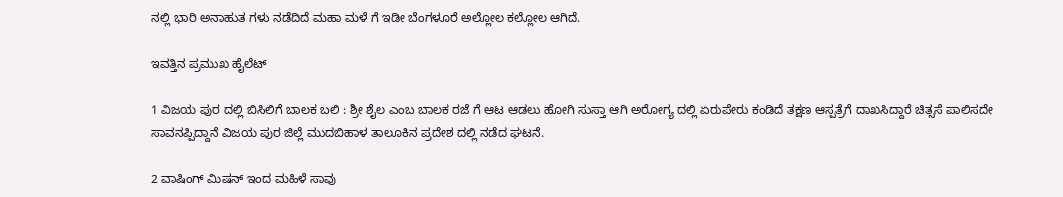ನಲ್ಲಿ ಭಾರಿ ಅನಾಹುತ ಗಳು ನಡೆದಿದೆ ಮಹಾ ಮಳೆ ಗೆ ಇಡೀ ಬೆಂಗಳೂರೆ ಅಲ್ಲೋಲ ಕಲ್ಲೋಲ ಆಗಿದೆ.

ಇವತ್ತಿನ ಪ್ರಮುಖ ಹೈಲೆಟ್

1 ವಿಜಯ ಪುರ ದಲ್ಲಿ ಬಿಸಿಲಿಗೆ ಬಾಲಕ ಬಲಿ : ಶ್ರೀ ಶೈಲ ಎಂಬ ಬಾಲಕ ರಜೆ ಗೆ ಆಟ ಆಡಲು ಹೋಗಿ ಸುಸ್ತಾ ಆಗಿ ಅರೋಗ್ಯ ದಲ್ಲಿ ಏರುಪೇರು ಕಂಡಿದೆ ತಕ್ಷಣ ಆಸ್ಪತ್ರೆಗೆ ದಾಖಸಿದ್ದಾರೆ ಚಿತ್ಸಸೆ ಪಾಲಿಸದೇ ಸಾವನಪ್ಪಿದ್ದಾನೆ ವಿಜಯ ಪುರ ಜಿಲ್ಲೆ ಮುದಬಿಹಾಳ ತಾಲೂಕಿನ ಪ್ರದೇಶ ದಲ್ಲಿ ನಡೆದ ಘಟನೆ.

2 ವಾಷಿಂಗ್ ಮಿಷನ್ ಇಂದ ಮಹಿಳೆ ಸಾವು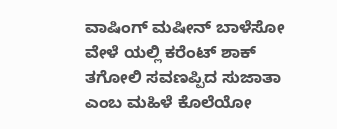ವಾಷಿಂಗ್ ಮಷೀನ್ ಬಾಳೆಸೋ ವೇಳೆ ಯಲ್ಲಿ ಕರೆಂಟ್ ಶಾಕ್ ತಗೋಲಿ ಸವಣಪ್ಪಿದ ಸುಜಾತಾ ಎಂಬ ಮಹಿಳೆ ಕೊಲೆಯೋ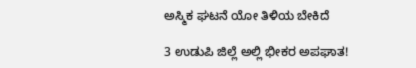ಅಸ್ಮಿಕ ಘಟನೆ ಯೋ ತಿಳಿಯ ಬೇಕಿದೆ

3 ಉಡುಪಿ ಜಿಲ್ಲೆ ಅಲ್ಲಿ ಭೀಕರ ಅಪಘಾತ!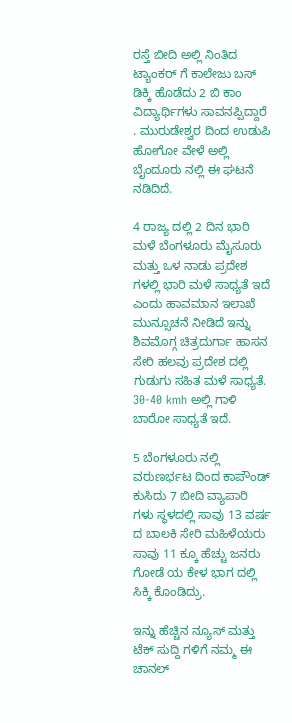ರಸ್ತೆ ಬೀದಿ ಅಲ್ಲಿ ನಿಂತಿದ ಟ್ಯಾಂಕರ್ ಗೆ ಕಾಲೇಜು ಬಸ್ ಡಿಕ್ಕಿ ಹೊಡೆದು 2 ಬಿ ಕಾಂ ವಿದ್ಯಾರ್ಥಿಗಳು ಸಾವನಪ್ಪಿದ್ದಾರೆ . ಮುರುಡೇಶ್ವರ ದಿಂದ ಉಡುಪಿ ಹೋಗೋ ವೇಳೆ ಅಲ್ಲಿ ಬೈಂದೂರು ನಲ್ಲಿ ಈ ಘಟನೆ ನಡಿದಿದೆ.

4 ರಾಜ್ಯ ದಲ್ಲಿ 2 ದಿನ ಭಾರಿ ಮಳೆ ಬೆಂಗಳೂರು ಮೈಸೂರು ಮತ್ತು ಒಳ ನಾಡು ಪ್ರದೇಶ ಗಳಲ್ಲಿ ಭಾರಿ ಮಳೆ ಸಾಧ್ಯತೆ ಇದೆ ಎಂದು ಹಾವಮಾನ ಇಲಾಖೆ ಮುನ್ಸೂಚನೆ ನೀಡಿದೆ ಇನ್ನು ಶಿವಮೊಗ್ಗ ಚಿತ್ರದುರ್ಗಾ ಹಾಸನ ಸೇರಿ ಹಲವು ಪ್ರದೇಶ ದಲ್ಲಿ ಗುಡುಗು ಸಹಿತ ಮಳೆ ಸಾಧ್ಯತೆ. 30-40 kmh ಅಲ್ಲಿ ಗಾಳಿ ಬಾರೋ ಸಾಧ್ಯತೆ ಇದೆ.

5 ಬೆಂಗಳೂರು ನಲ್ಲಿ ವರುಣರ್ಭಟ ದಿಂದ ಕಾಪೌಂಡ್ ಕುಸಿದು 7 ಬೀದಿ ವ್ಯಾಪಾರಿ ಗಳು ಸ್ಥಳದಲ್ಲಿ ಸಾವು 13 ವರ್ಷ ದ ಬಾಲಕಿ ಸೇರಿ ಮಹಿಳೆಯರು ಸಾವು 11 ಕ್ಕೂ ಹೆಚ್ಚು ಜನರು ಗೋಡೆ ಯ ಕೇಳ ಭಾಗ ದಲ್ಲಿ ಸಿಕ್ಕಿ ಕೊಂಡಿದ್ರು.

ಇನ್ನು ಹೆಚ್ಚಿನ ನ್ಯೂಸ್ ಮತ್ತು ಟೆಕ್ ಸುದ್ದಿ ಗಳಿಗೆ ನಮ್ಮ ಈ ಚಾನಲ್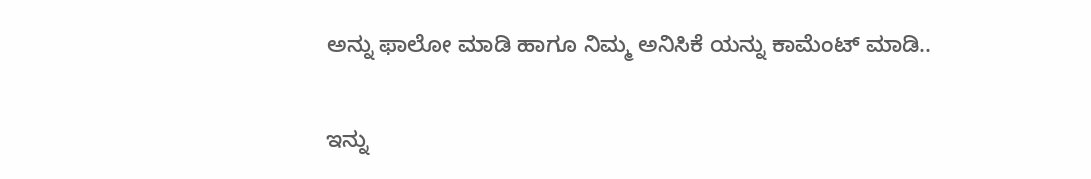ಅನ್ನು ಫಾಲೋ ಮಾಡಿ ಹಾಗೂ ನಿಮ್ಮ ಅನಿಸಿಕೆ ಯನ್ನು ಕಾಮೆಂಟ್ ಮಾಡಿ..

ಇನ್ನು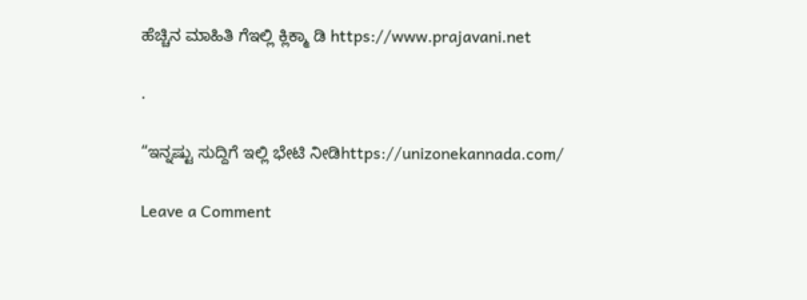ಹೆಚ್ಚಿನ ಮಾಹಿತಿ ಗೆಇಲ್ಲಿ ಕ್ಲಿಕ್ಮಾ ಡಿ https://www.prajavani.net

.

“ಇನ್ನಷ್ಟು ಸುದ್ದಿಗೆ ಇಲ್ಲಿ ಭೇಟಿ ನೀಡಿhttps://unizonekannada.com/

Leave a Comment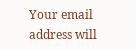Your email address will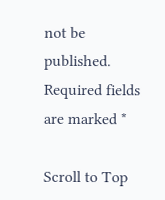not be published. Required fields are marked *

Scroll to Top